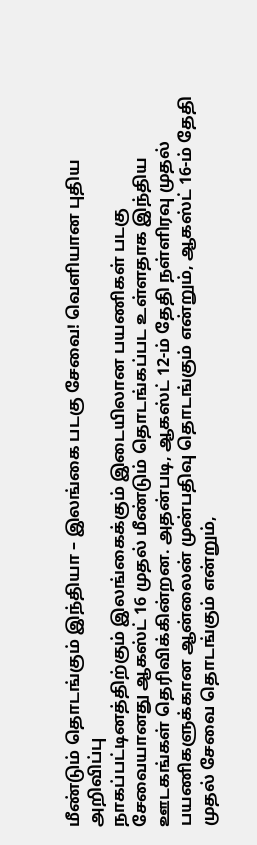மீண்டும் தொடங்கும் இந்தியா – இலங்கை படகு சேவை! வெளியான புதிய அறிவிப்பு
நாகப்பட்டினத்திற்கும் இலங்கைக்கும் இடையிலான பயணிகள் படகு சேவையானது ஆகஸ்ட் 16 முதல் மீண்டும் தொடங்கப்பட உள்ளதாக இந்திய ஊடகங்கள் தெரிவிக்கின்றன. அதன்படி, ஆகஸ்ட் 12-ம் தேதி நள்ளிரவு முதல் பயணிகளுக்கான ஆன்லைன் முன்பதிவு தொடங்கும் என்றும், ஆகஸ்ட் 16-ம் தேதி முதல் சேவை தொடங்கும் என்றும்,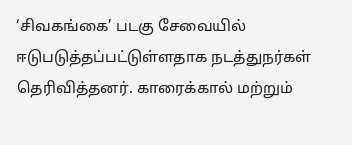‘சிவகங்கை’ படகு சேவையில் ஈடுபடுத்தப்பட்டுள்ளதாக நடத்துநர்கள் தெரிவித்தனர். காரைக்கால் மற்றும்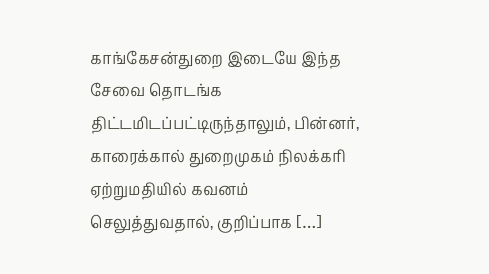காங்கேசன்துறை இடையே இந்த சேவை தொடங்க திட்டமிடப்பட்டிருந்தாலும், பின்னர், காரைக்கால் துறைமுகம் நிலக்கரி ஏற்றுமதியில் கவனம் செலுத்துவதால், குறிப்பாக […]